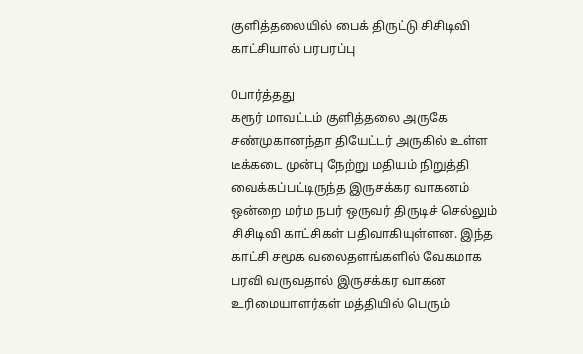குளித்தலையில் பைக் திருட்டு சிசிடிவி காட்சியால் பரபரப்பு

0பார்த்தது
கரூர் மாவட்டம் குளித்தலை அருகே சண்முகானந்தா தியேட்டர் அருகில் உள்ள டீக்கடை முன்பு நேற்று மதியம் நிறுத்தி வைக்கப்பட்டிருந்த இருசக்கர வாகனம் ஒன்றை மர்ம நபர் ஒருவர் திருடிச் செல்லும் சிசிடிவி காட்சிகள் பதிவாகியுள்ளன. இந்த காட்சி சமூக வலைதளங்களில் வேகமாக பரவி வருவதால் இருசக்கர வாகன உரிமையாளர்கள் மத்தியில் பெரும்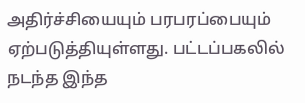அதிர்ச்சியையும் பரபரப்பையும் ஏற்படுத்தியுள்ளது. பட்டப்பகலில் நடந்த இந்த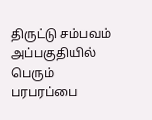திருட்டு சம்பவம் அப்பகுதியில் பெரும் பரபரப்பை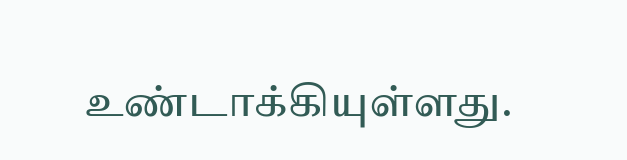உண்டாக்கியுள்ளது.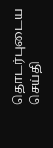தொடர்புடைய செய்தி